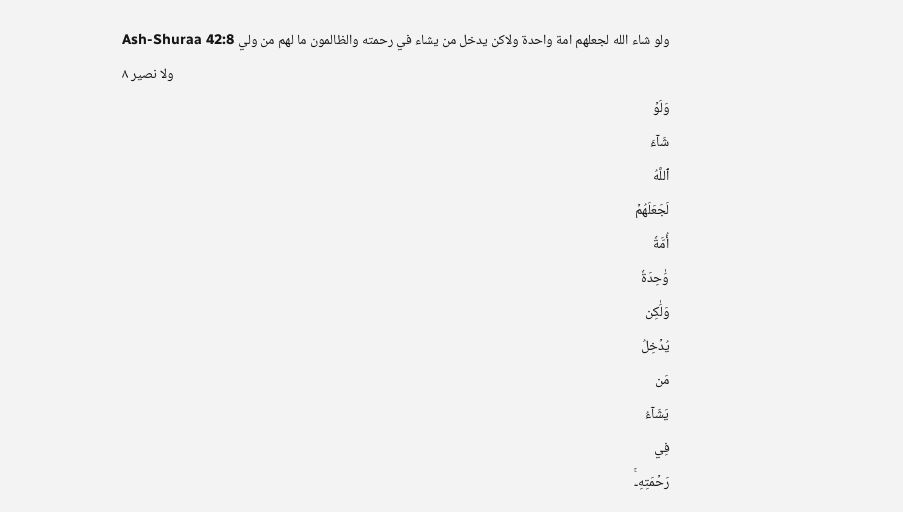Ash-Shuraa 42:8 ولو شاء الله لجعلهم امة واحدة ولاكن يدخل من يشاء في رحمته والظالمون ما لهم من ولي ولا نصير ٨
وَلَوۡ
شَآءَ
ٱللَّهُ
لَجَعَلَهُمۡ
أُمَّةٗ
وَٰحِدَةٗ
وَلَٰكِن
يُدۡخِلُ
مَن
يَشَآءُ
فِي
رَحۡمَتِهِۦۚ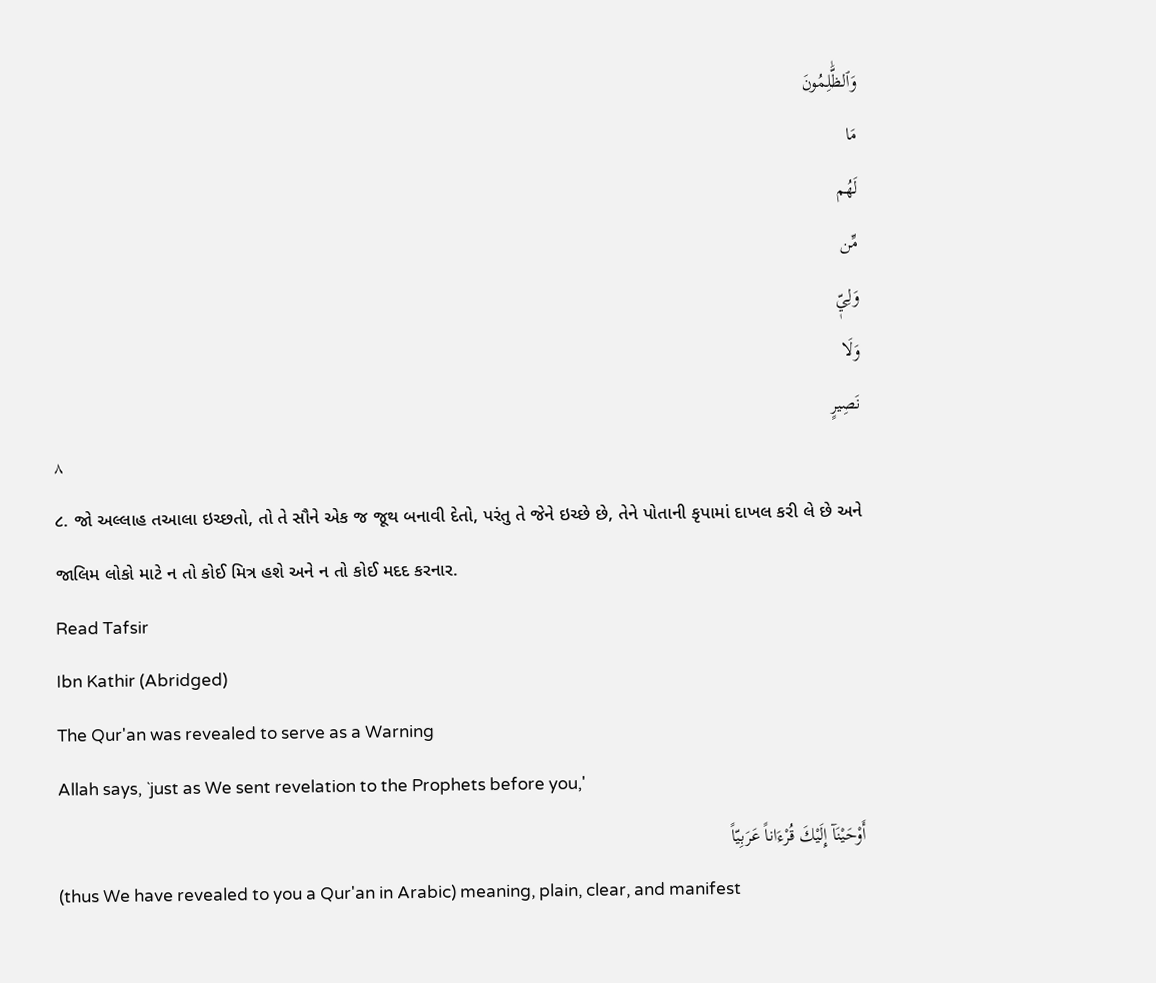وَٱلظَّٰلِمُونَ
مَا
لَهُم
مِّن
وَلِيّٖ
وَلَا
نَصِيرٍ
٨
૮. જો અલ્લાહ તઆલા ઇચ્છતો, તો તે સૌને એક જ જૂથ બનાવી દેતો, પરંતુ તે જેને ઇચ્છે છે, તેને પોતાની કૃપામાં દાખલ કરી લે છે અને જાલિમ લોકો માટે ન તો કોઈ મિત્ર હશે અને ન તો કોઈ મદદ કરનાર.
Read Tafsir
Ibn Kathir (Abridged)
The Qur'an was revealed to serve as a Warning
Allah says, `just as We sent revelation to the Prophets before you,'
أَوْحَيْنَآ إِلَيْكَ قُرْءَاناً عَرَبِيّاً
(thus We have revealed to you a Qur'an in Arabic) meaning, plain, clear, and manifest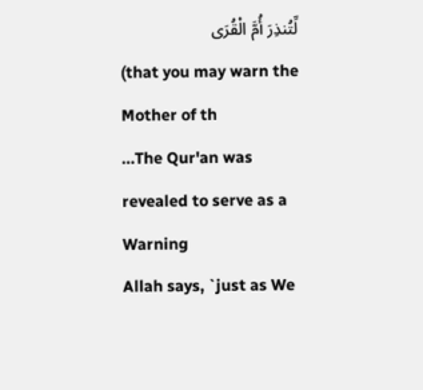لِّتُنذِرَ أُمَّ الْقُرَى
(that you may warn the Mother of th
…The Qur'an was revealed to serve as a Warning
Allah says, `just as We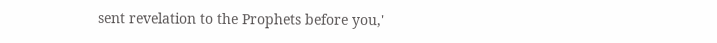sent revelation to the Prophets before you,'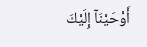أَوْحَيْنَآ إِلَيْكَ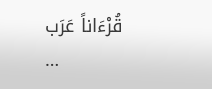قُرْءَاناً عَرَب
…